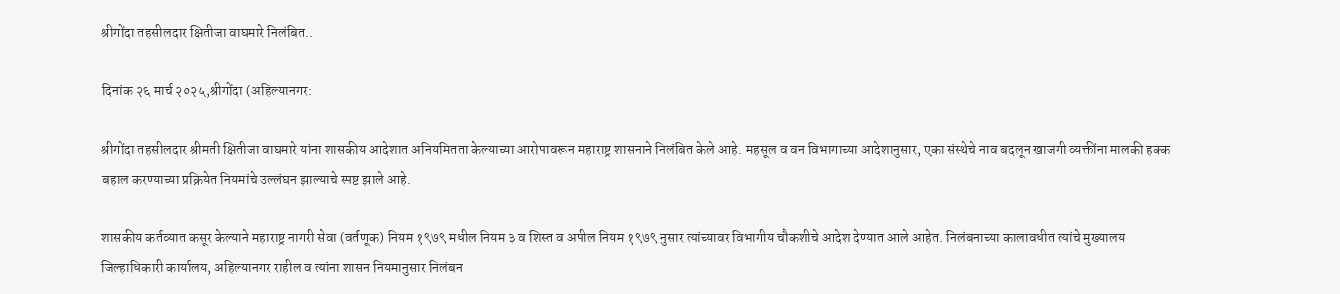श्रीगोंदा तहसीलदार क्षितीजा वाघमारे निलंबित..

दिनांक २६ मार्च २०२५,श्रीगोंदा (अहिल्यानगर:

श्रीगोंदा तहसीलदार श्रीमती क्षितीजा वाघमारे यांना शासकीय आदेशात अनियमितता केल्याच्या आरोपावरून महाराष्ट्र शासनाने निलंबित केले आहे. महसूल व वन विभागाच्या आदेशानुसार, एका संस्थेचे नाव बदलून खाजगी व्यक्तींना मालकी हक्क बहाल करण्याच्या प्रक्रियेत नियमांचे उल्लंघन झाल्याचे स्पष्ट झाले आहे.

शासकीय कर्तव्यात कसूर केल्याने महाराष्ट्र नागरी सेवा (वर्तणूक) नियम १९७९ मधील नियम ३ व शिस्त व अपील नियम १९७९ नुसार त्यांच्यावर विभागीय चौकशीचे आदेश देण्यात आले आहेत. निलंबनाच्या कालावधीत त्यांचे मुख्यालय जिल्हाधिकारी कार्यालय, अहिल्यानगर राहील व त्यांना शासन नियमानुसार निलंबन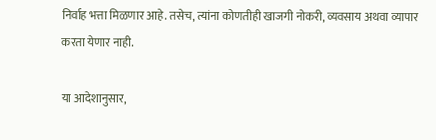निर्वाह भत्ता मिळणार आहे. तसेच, त्यांना कोणतीही खाजगी नोकरी, व्यवसाय अथवा व्यापार करता येणार नाही.

या आदेशानुसार,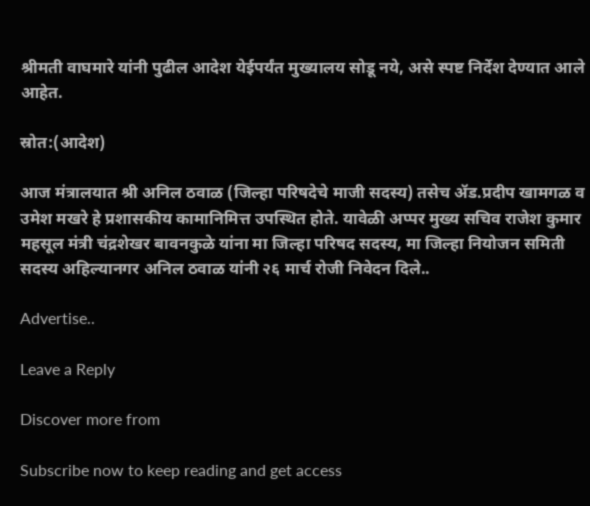श्रीमती वाघमारे यांनी पुढील आदेश येईपर्यंत मुख्यालय सोडू नये, असे स्पष्ट निर्देश देण्यात आले आहेत.

स्रोत:(आदेश)

आज मंत्रालयात श्री अनिल ठवाळ (जिल्हा परिषदेचे माजी सदस्य) तसेच ॲड.प्रदीप खामगळ व उमेश मखरे हे प्रशासकीय कामानिमित्त उपस्थित होते. यावेळी अप्पर मुख्य सचिव राजेश कुमार महसूल मंत्री चंद्रशेखर बावनकुळे यांना मा जिल्हा परिषद सदस्य, मा जिल्हा नियोजन समिती सदस्य अहिल्यानगर अनिल ठवाळ यांनी २६ मार्च रोजी निवेदन दिले..

Advertise..

Leave a Reply

Discover more from

Subscribe now to keep reading and get access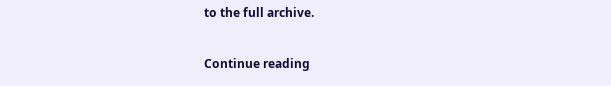to the full archive.

Continue reading